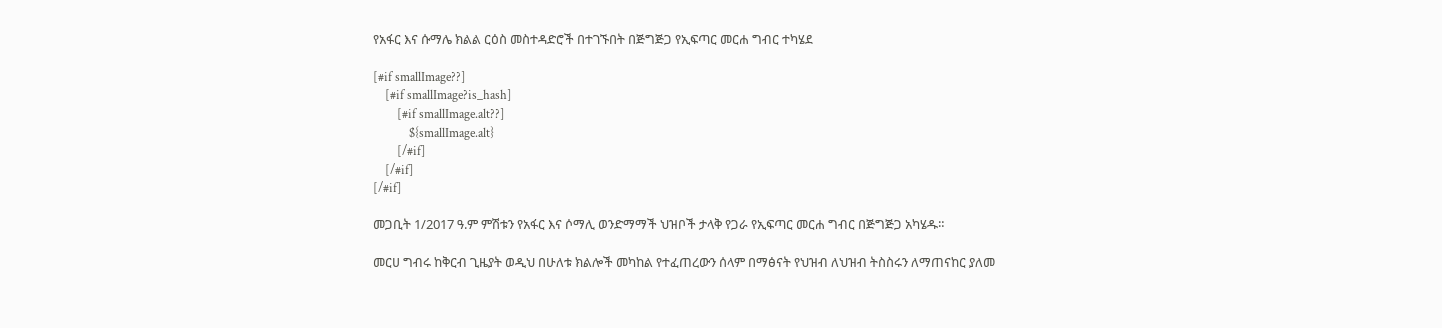የአፋር እና ሱማሌ ክልል ርዕስ መስተዳድሮች በተገኙበት በጅግጅጋ የኢፍጣር መርሐ ግብር ተካሄደ

[#if smallImage??]
    [#if smallImage?is_hash]
        [#if smallImage.alt??]
            ${smallImage.alt}
        [/#if]
    [/#if]
[/#if]

መጋቢት 1/2017 ዓ.ም ምሽቱን የአፋር እና ሶማሊ ወንድማማች ህዝቦች ታላቅ የጋራ የኢፍጣር መርሐ ግብር በጅግጅጋ አካሄዱ።

መርሀ ግብሩ ከቅርብ ጊዜያት ወዲህ በሁለቱ ክልሎች መካከል የተፈጠረውን ሰላም በማፅናት የህዝብ ለህዝብ ትስስሩን ለማጠናከር ያለመ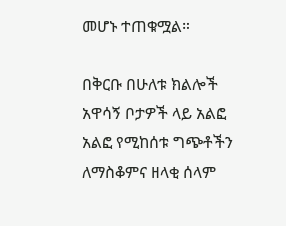መሆኑ ተጠቁሟል።

በቅርቡ በሁለቱ ክልሎች አዋሳኝ ቦታዎች ላይ አልፎ አልፎ የሚከሰቱ ግጭቶችን ለማስቆምና ዘላቂ ሰላም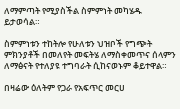ለማምጣት የሚያስችል ስምምነት መካሄዱ ይታወሳል።

ስምምነቱን ተከትሎ የሁለቱን ህዝቦች የግጭት ምክንያቶች በመለየት መፍትሄ ለማስቀመጥና ሰላምን ለማፅናት የተለያዩ ተግባራት ሲከናወኑም ቆይተዋል።

በዛሬው ዕለትም የጋራ የአፍጥር መርሀ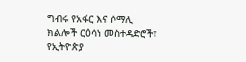ግብሩ የአፋር እና ሶማሊ ክልሎች ርዕሳነ መስተዳድሮች፣ የኢትዮጵያ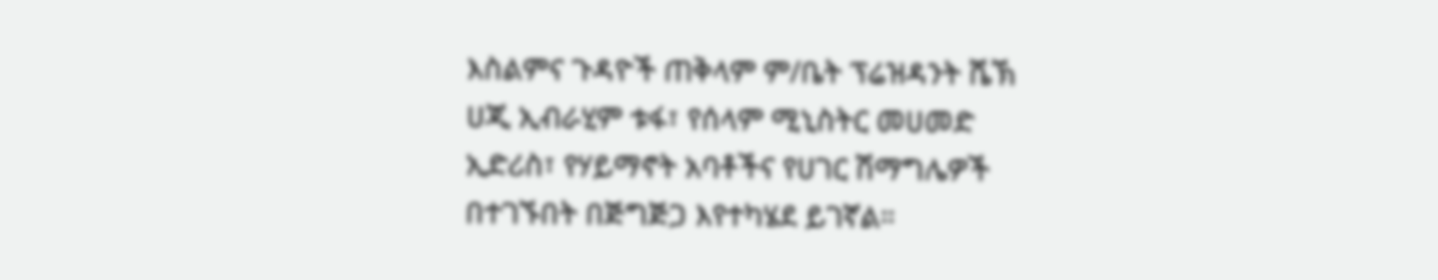እስልምና ጉዳዮች ጠቅላም ም/ቤት ፕሬዝዳንት ሼኽ ሀጂ ኢብራሂም ቱፋ፣ የሰላም ሚኒስትር መሀመድ ኢድሪስ፣ የሃይማኖት አባቶችና የሀገር ሽማግሌዎች በተገኙበት በጅግጅጋ እየተካሄደ ይገኛል።